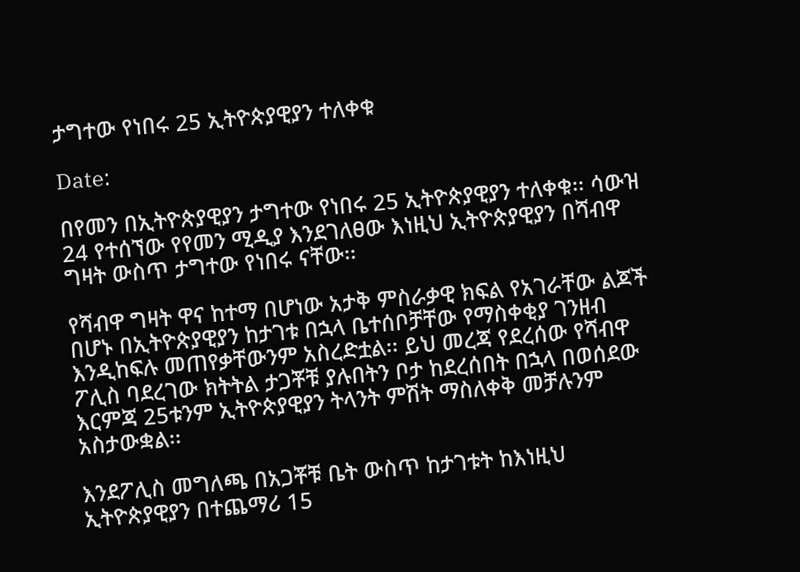ታግተው የነበሩ 25 ኢትዮጵያዊያን ተለቀቁ

Date:

በየመን በኢትዮጵያዊያን ታግተው የነበሩ 25 ኢትዮጵያዊያን ተለቀቁ፡፡ ሳውዝ 24 የተሰኘው የየመን ሚዲያ እንደገለፀው እነዚህ ኢትዮጵያዊያን በሻብዋ ግዛት ውስጥ ታግተው የነበሩ ናቸው፡፡

የሻብዋ ግዛት ዋና ከተማ በሆነው አታቅ ምስራቃዊ ክፍል የአገራቸው ልጆች በሆኑ በኢትዮጵያዊያን ከታገቱ በኋላ ቤተሰቦቻቸው የማስቀቂያ ገንዘብ እንዲከፍሉ መጠየቃቸውንም አስረድቷል፡፡ ይህ መረጃ የደረሰው የሻብዋ ፖሊስ ባደረገው ክትትል ታጋቾቹ ያሉበትን ቦታ ከደረሰበት በኋላ በወሰደው እርምጃ 25ቱንም ኢትዮጵያዊያን ትላንት ምሽት ማስለቀቅ መቻሉንም አስታውቋል፡፡

እንደፖሊስ መግለጫ በአጋቾቹ ቤት ውስጥ ከታገቱት ከእነዚህ ኢትዮጵያዊያን በተጨማሪ 15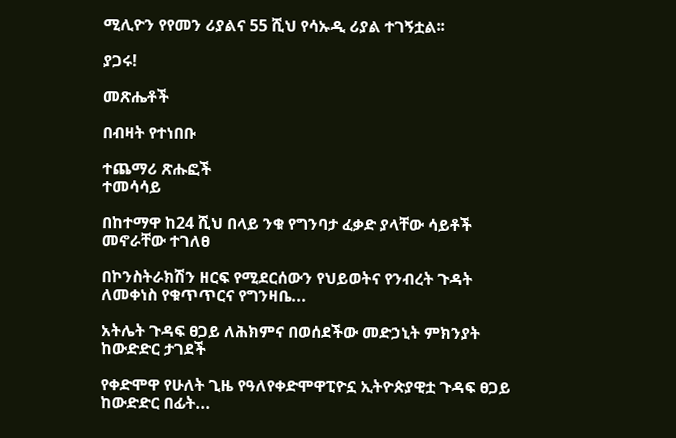ሚሊዮን የየመን ሪያልና 55 ሺህ የሳኡዲ ሪያል ተገኝቷል፡፡

ያጋሩ!

መጽሔቶች

በብዛት የተነበቡ

ተጨማሪ ጽሑፎች
ተመሳሳይ

በከተማዋ ከ24 ሺህ በላይ ንቁ የግንባታ ፈቃድ ያላቸው ሳይቶች መኖራቸው ተገለፀ

በኮንስትራክሽን ዘርፍ የሚደርሰውን የህይወትና የንብረት ጉዳት ለመቀነስ የቁጥጥርና የግንዛቤ...

አትሌት ጉዳፍ ፀጋይ ለሕክምና በወሰደችው መድኃኒት ምክንያት ከውድድር ታገደች

የቀድሞዋ የሁለት ጊዜ የዓለየቀድሞዋፒዮኗ ኢትዮጵያዊቷ ጉዳፍ ፀጋይ ከውድድር በፊት...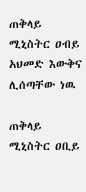ጠቅላይ ሚኒስትር ዐብይ አህመድ እውቅና ሊሰጣቸው ነዉ

ጠቅላይ ሚኒስትር ዐቢይ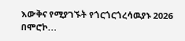እውቅና የሚያገኙት የጎርጎርጎረሳዉያኑ 2026 በሞሮኮ...